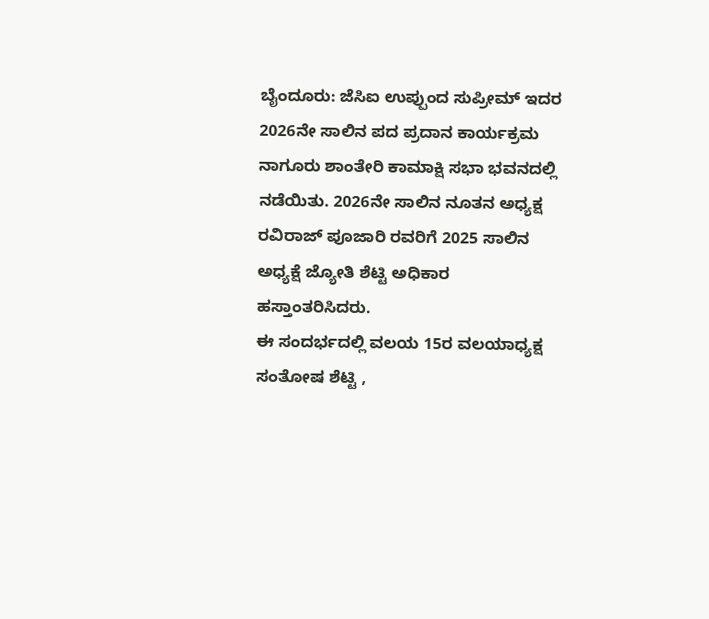ಬೈಂದೂರು: ಜೆಸಿಐ ಉಪ್ಪುಂದ ಸುಪ್ರೀಮ್ ಇದರ 2026ನೇ ಸಾಲಿನ ಪದ ಪ್ರದಾನ ಕಾರ್ಯಕ್ರಮ ನಾಗೂರು ಶಾಂತೇರಿ ಕಾಮಾಕ್ಷಿ ಸಭಾ ಭವನದಲ್ಲಿ ನಡೆಯಿತು. 2026ನೇ ಸಾಲಿನ ನೂತನ ಅಧ್ಯಕ್ಷ ರವಿರಾಜ್ ಪೂಜಾರಿ ರವರಿಗೆ 2025 ಸಾಲಿನ ಅಧ್ಯಕ್ಷೆ ಜ್ಯೋತಿ ಶೆಟ್ಟಿ ಅಧಿಕಾರ ಹಸ್ತಾಂತರಿಸಿದರು.
ಈ ಸಂದರ್ಭದಲ್ಲಿ ವಲಯ 15ರ ವಲಯಾಧ್ಯಕ್ಷ ಸಂತೋಷ ಶೆಟ್ಟಿ ,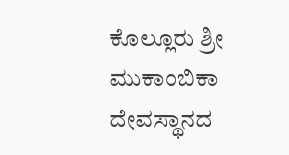ಕೊಲ್ಲೂರು ಶ್ರೀ ಮುಕಾಂಬಿಕಾ ದೇವಸ್ಥಾನದ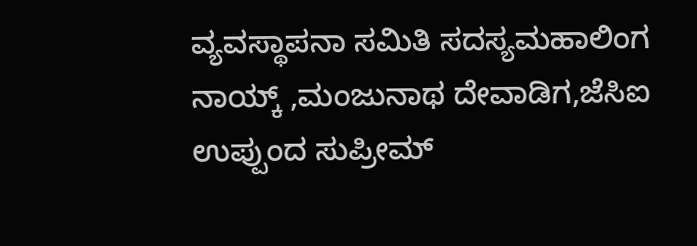ವ್ಯವಸ್ಥಾಪನಾ ಸಮಿತಿ ಸದಸ್ಯಮಹಾಲಿಂಗ ನಾಯ್ಕ್ ,ಮಂಜುನಾಥ ದೇವಾಡಿಗ,ಜೆಸಿಐ ಉಪ್ಪುಂದ ಸುಪ್ರೀಮ್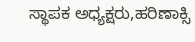ಸ್ಥಾಪಕ ಅಧ್ಯಕ್ಷರು,ಹರಿಣಾಕ್ಸಿ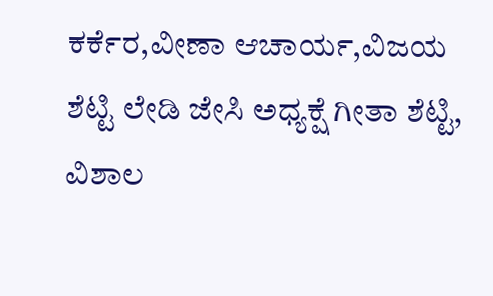ಕರ್ಕೆರ,ವೀಣಾ ಆಚಾರ್ಯ,ವಿಜಯ ಶೆಟ್ಟಿ ಲೇಡಿ ಜೇಸಿ ಅಧ್ಯಕ್ಷೆ ಗೀತಾ ಶೆಟ್ಟಿ, ವಿಶಾಲ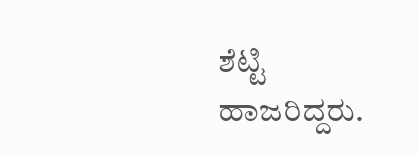ಶೆಟ್ಟಿ ಹಾಜರಿದ್ದರು.